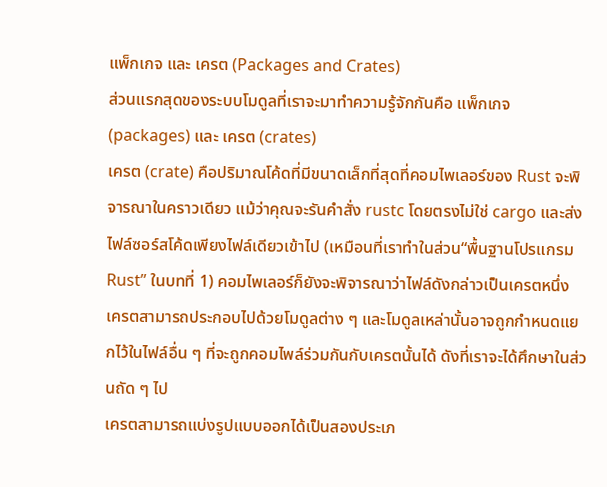แพ็กเกจ และ เครต (Packages and Crates)
ส่วนแรกสุดของระบบโมดูลที่เราจะมาทำความรู้จักกันคือ แพ็กเกจ (packages) และ เครต (crates)
เครต (crate) คือปริมาณโค้ดที่มีขนาดเล็กที่สุดที่คอมไพเลอร์ของ Rust จะพิจารณาในคราวเดียว แม้ว่าคุณจะรันคำสั่ง rustc โดยตรงไม่ใช่ cargo และส่งไฟล์ซอร์สโค้ดเพียงไฟล์เดียวเข้าไป (เหมือนที่เราทำในส่วน“พื้นฐานโปรแกรม Rust” ในบทที่ 1) คอมไพเลอร์ก็ยังจะพิจารณาว่าไฟล์ดังกล่าวเป็นเครตหนึ่ง เครตสามารถประกอบไปด้วยโมดูลต่าง ๆ และโมดูลเหล่านั้นอาจถูกกำหนดแยกไว้ในไฟล์อื่น ๆ ที่จะถูกคอมไพล์ร่วมกันกับเครตนั้นได้ ดังที่เราจะได้ศึกษาในส่วนถัด ๆ ไป
เครตสามารถแบ่งรูปแบบออกได้เป็นสองประเภ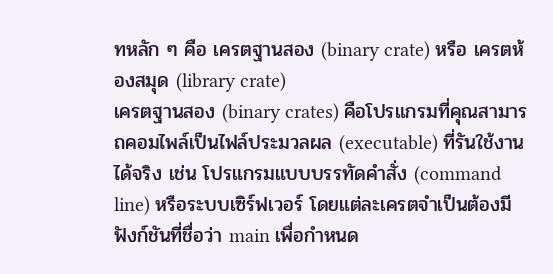ทหลัก ๆ คือ เครตฐานสอง (binary crate) หรือ เครตห้องสมุด (library crate)
เครตฐานสอง (binary crates) คือโปรแกรมที่คุณสามารถคอมไพล์เป็นไฟล์ประมวลผล (executable) ที่รันใช้งานได้จริง เช่น โปรแกรมแบบบรรทัดคำสั่ง (command line) หรือระบบเซิร์ฟเวอร์ โดยแต่ละเครตจำเป็นต้องมีฟังก์ชันที่ชื่อว่า main เพื่อกำหนด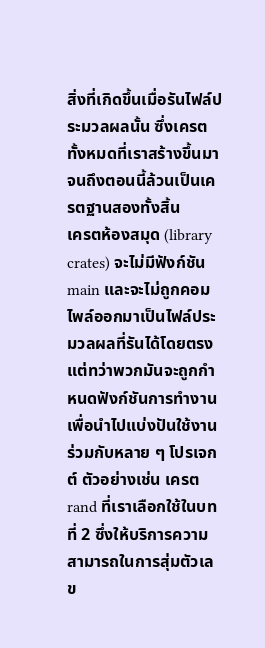สิ่งที่เกิดขึ้นเมื่อรันไฟล์ประมวลผลนั้น ซึ่งเครตทั้งหมดที่เราสร้างขึ้นมาจนถึงตอนนี้ล้วนเป็นเครตฐานสองทั้งสิ้น
เครตห้องสมุด (library crates) จะไม่มีฟังก์ชัน main และจะไม่ถูกคอมไพล์ออกมาเป็นไฟล์ประมวลผลที่รันได้โดยตรง แต่ทว่าพวกมันจะถูกกำหนดฟังก์ชันการทำงานเพื่อนำไปแบ่งปันใช้งานร่วมกับหลาย ๆ โปรเจกต์ ตัวอย่างเช่น เครต rand ที่เราเลือกใช้ในบทที่ 2 ซึ่งให้บริการความสามารถในการสุ่มตัวเลข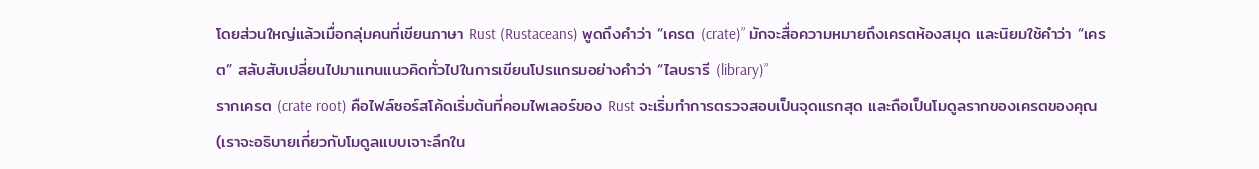โดยส่วนใหญ่แล้วเมื่อกลุ่มคนที่เขียนภาษา Rust (Rustaceans) พูดถึงคำว่า “เครต (crate)” มักจะสื่อความหมายถึงเครตห้องสมุด และนิยมใช้คำว่า “เครต” สลับสับเปลี่ยนไปมาแทนแนวคิดทั่วไปในการเขียนโปรแกรมอย่างคำว่า “ไลบรารี (library)”
รากเครต (crate root) คือไฟล์ซอร์สโค้ดเริ่มต้นที่คอมไพเลอร์ของ Rust จะเริ่มทำการตรวจสอบเป็นจุดแรกสุด และถือเป็นโมดูลรากของเครตของคุณ (เราจะอธิบายเกี่ยวกับโมดูลแบบเจาะลึกใน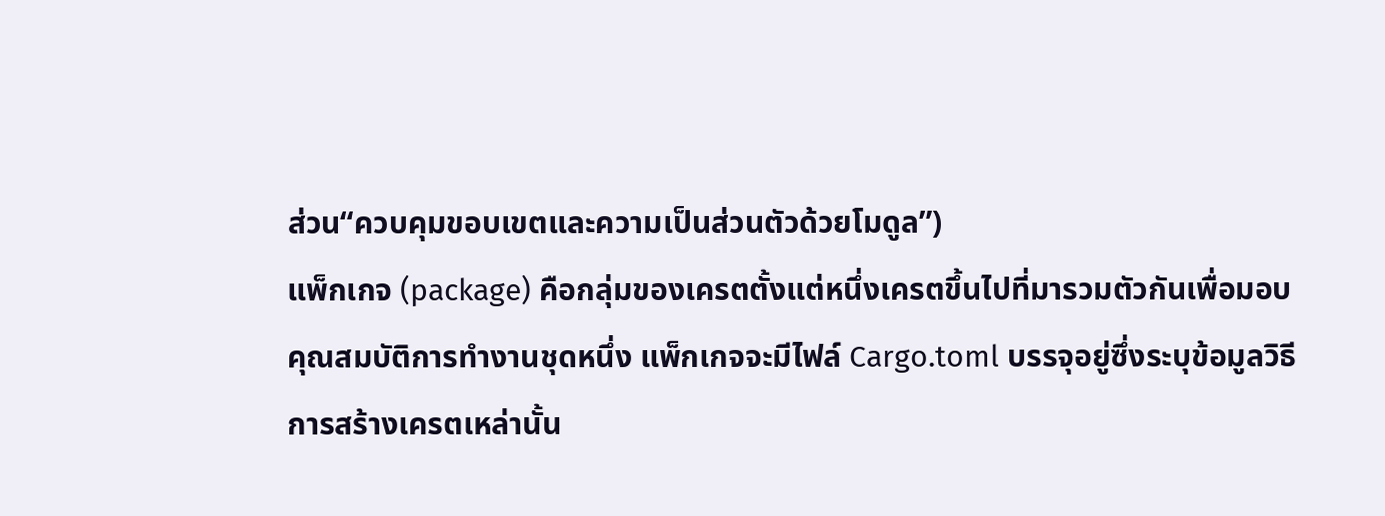ส่วน“ควบคุมขอบเขตและความเป็นส่วนตัวด้วยโมดูล”)
แพ็กเกจ (package) คือกลุ่มของเครตตั้งแต่หนึ่งเครตขึ้นไปที่มารวมตัวกันเพื่อมอบคุณสมบัติการทำงานชุดหนึ่ง แพ็กเกจจะมีไฟล์ Cargo.toml บรรจุอยู่ซึ่งระบุข้อมูลวิธีการสร้างเครตเหล่านั้น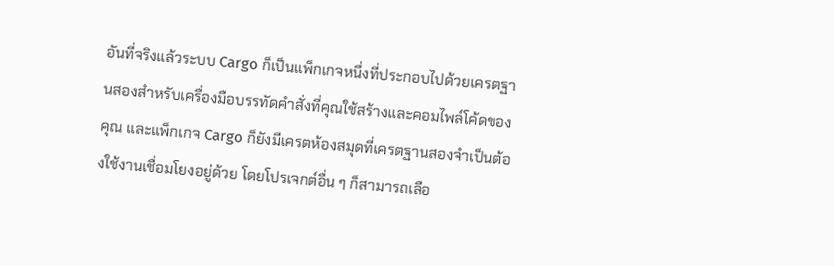อันที่จริงแล้วระบบ Cargo ก็เป็นแพ็กเกจหนึ่งที่ประกอบไปด้วยเครตฐานสองสำหรับเครื่องมือบรรทัดคำสั่งที่คุณใช้สร้างและคอมไพล์โค้ดของคุณ และแพ็กเกจ Cargo ก็ยังมีเครตห้องสมุดที่เครตฐานสองจำเป็นต้องใช้งานเชื่อมโยงอยู่ด้วย โดยโปรเจกต์อื่น ๆ ก็สามารถเลือ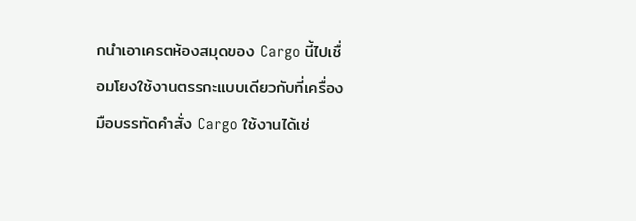กนำเอาเครตห้องสมุดของ Cargo นี้ไปเชื่อมโยงใช้งานตรรกะแบบเดียวกับที่เครื่องมือบรรทัดคำสั่ง Cargo ใช้งานได้เช่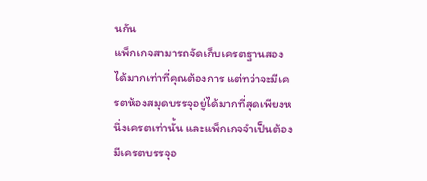นกัน
แพ็กเกจสามารถจัดเก็บเครตฐานสองได้มากเท่าที่คุณต้องการ แต่ทว่าจะมีเครตห้องสมุดบรรจุอยู่ได้มากที่สุดเพียงหนึ่งเครตเท่านั้น และแพ็กเกจจำเป็นต้องมีเครตบรรจุอ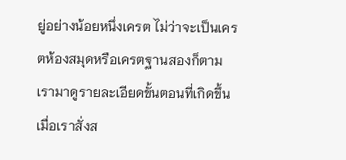ยู่อย่างน้อยหนึ่งเครต ไม่ว่าจะเป็นเครตห้องสมุดหรือเครตฐานสองก็ตาม
เรามาดูรายละเอียดขั้นตอนที่เกิดขึ้นเมื่อเราสั่งส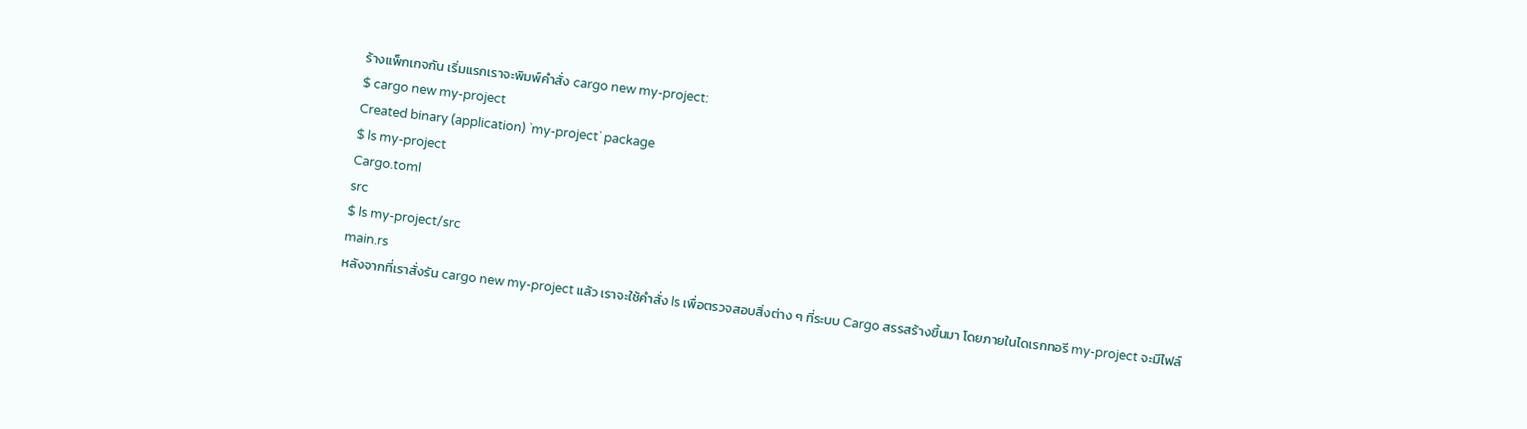ร้างแพ็กเกจกัน เริ่มแรกเราจะพิมพ์คำสั่ง cargo new my-project:
$ cargo new my-project
Created binary (application) `my-project` package
$ ls my-project
Cargo.toml
src
$ ls my-project/src
main.rs
หลังจากที่เราสั่งรัน cargo new my-project แล้ว เราจะใช้คำสั่ง ls เพื่อตรวจสอบสิ่งต่าง ๆ ที่ระบบ Cargo สรรสร้างขึ้นมา โดยภายในไดเรกทอรี my-project จะมีไฟล์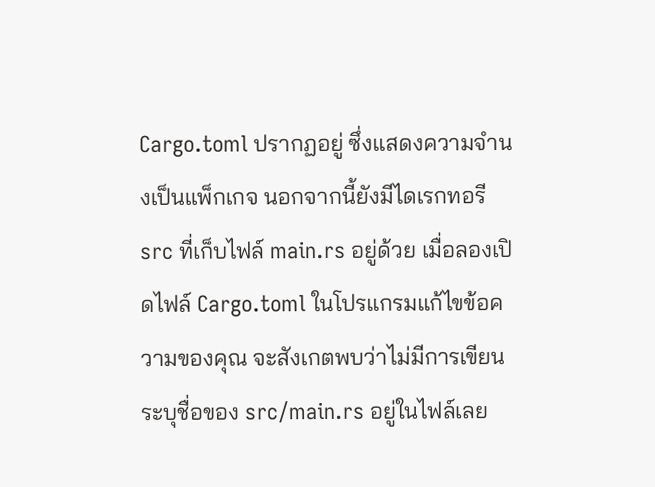Cargo.toml ปรากฏอยู่ ซึ่งแสดงความจำนงเป็นแพ็กเกจ นอกจากนี้ยังมีไดเรกทอรี src ที่เก็บไฟล์ main.rs อยู่ด้วย เมื่อลองเปิดไฟล์ Cargo.toml ในโปรแกรมแก้ไขข้อความของคุณ จะสังเกตพบว่าไม่มีการเขียนระบุชื่อของ src/main.rs อยู่ในไฟล์เลย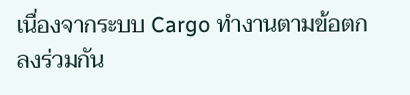เนื่องจากระบบ Cargo ทำงานตามข้อตกลงร่วมกัน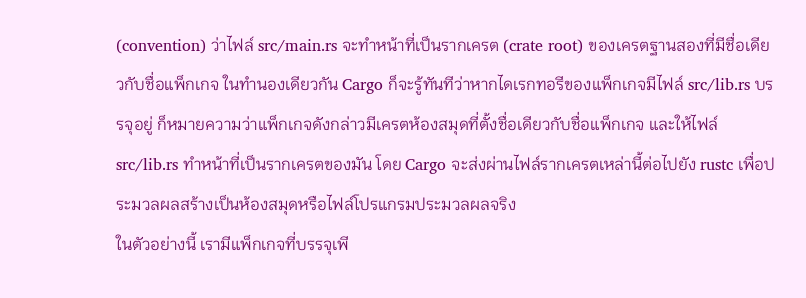(convention) ว่าไฟล์ src/main.rs จะทำหน้าที่เป็นรากเครต (crate root) ของเครตฐานสองที่มีชื่อเดียวกับชื่อแพ็กเกจ ในทำนองเดียวกัน Cargo ก็จะรู้ทันทีว่าหากไดเรกทอรีของแพ็กเกจมีไฟล์ src/lib.rs บรรจุอยู่ ก็หมายความว่าแพ็กเกจดังกล่าวมีเครตห้องสมุดที่ตั้งชื่อเดียวกับชื่อแพ็กเกจ และให้ไฟล์ src/lib.rs ทำหน้าที่เป็นรากเครตของมัน โดย Cargo จะส่งผ่านไฟล์รากเครตเหล่านี้ต่อไปยัง rustc เพื่อประมวลผลสร้างเป็นห้องสมุดหรือไฟล์โปรแกรมประมวลผลจริง
ในตัวอย่างนี้ เรามีแพ็กเกจที่บรรจุเพี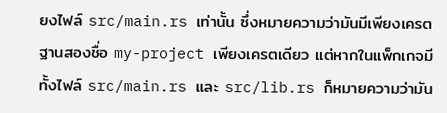ยงไฟล์ src/main.rs เท่านั้น ซึ่งหมายความว่ามันมีเพียงเครตฐานสองชื่อ my-project เพียงเครตเดียว แต่หากในแพ็กเกจมีทั้งไฟล์ src/main.rs และ src/lib.rs ก็หมายความว่ามัน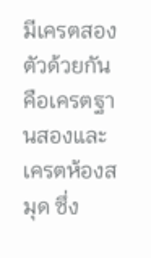มีเครตสองตัวด้วยกัน คือเครตฐานสองและเครตห้องสมุด ซึ่ง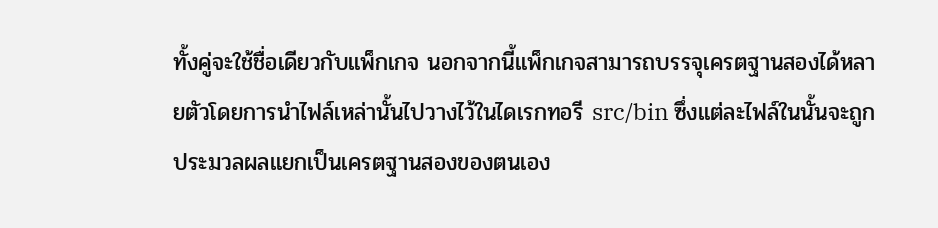ทั้งคู่จะใช้ชื่อเดียวกับแพ็กเกจ นอกจากนี้แพ็กเกจสามารถบรรจุเครตฐานสองได้หลายตัวโดยการนำไฟล์เหล่านั้นไปวางไว้ในไดเรกทอรี src/bin ซึ่งแต่ละไฟล์ในนั้นจะถูกประมวลผลแยกเป็นเครตฐานสองของตนเอง